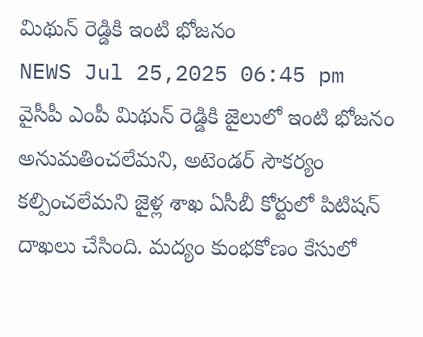మిథున్ రెడ్డికి ఇంటి భోజనం
NEWS Jul 25,2025 06:45 pm
వైసీపీ ఎంపీ మిథున్ రెడ్డికి జైలులో ఇంటి భోజనం అనుమతించలేమని, అటెండర్ సౌకర్యం కల్పించలేమని జైళ్ల శాఖ ఏసీబీ కోర్టులో పిటిషన్ దాఖలు చేసింది. మద్యం కుంభకోణం కేసులో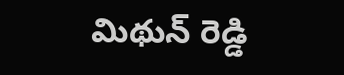మిథున్ రెడ్డి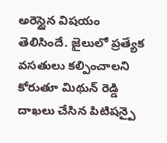అరెస్టైన విషయం తెలిసిందే. జైలులో ప్రత్యేక వసతులు కల్పించాలని కోరుతూ మిథున్ రెడ్డి దాఖలు చేసిన పిటిషన్పై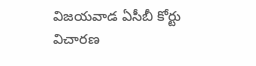విజయవాడ ఏసీబీ కోర్టు విచారణ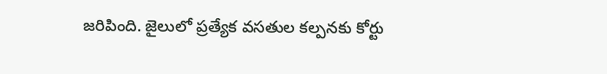జరిపింది. జైలులో ప్రత్యేక వసతుల కల్పనకు కోర్టు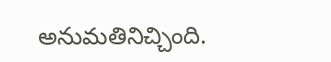అనుమతినిచ్చింది.